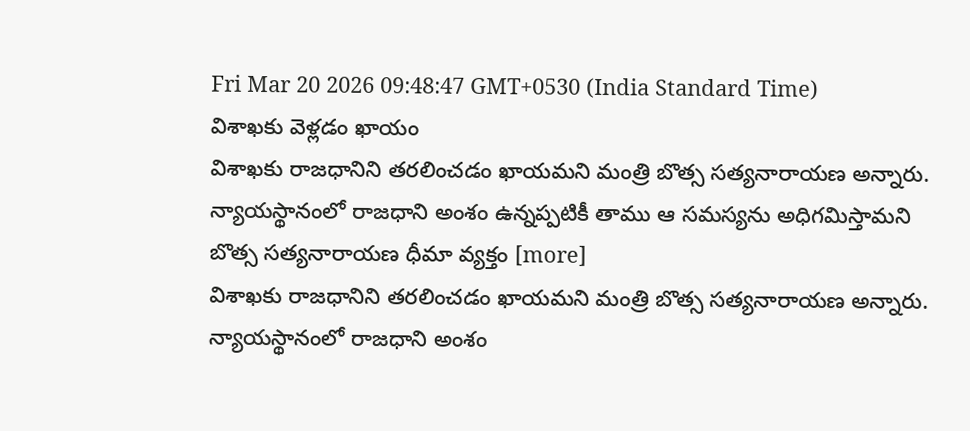Fri Mar 20 2026 09:48:47 GMT+0530 (India Standard Time)
విశాఖకు వెళ్లడం ఖాయం
విశాఖకు రాజధానిని తరలించడం ఖాయమని మంత్రి బొత్స సత్యనారాయణ అన్నారు. న్యాయస్థానంలో రాజధాని అంశం ఉన్నప్పటికీ తాము ఆ సమస్యను అధిగమిస్తామని బొత్స సత్యనారాయణ ధీమా వ్యక్తం [more]
విశాఖకు రాజధానిని తరలించడం ఖాయమని మంత్రి బొత్స సత్యనారాయణ అన్నారు. న్యాయస్థానంలో రాజధాని అంశం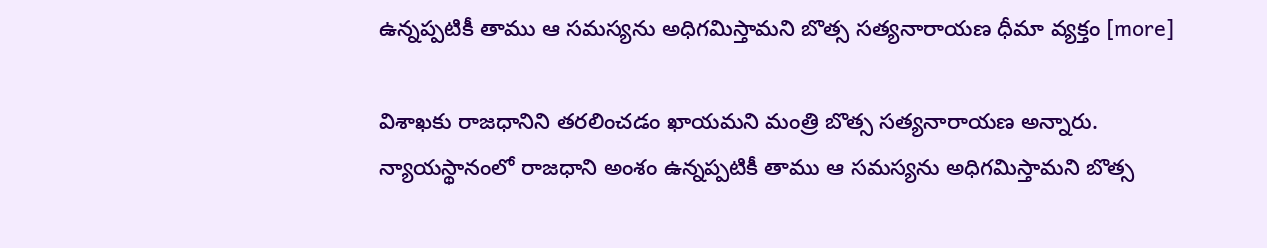ఉన్నప్పటికీ తాము ఆ సమస్యను అధిగమిస్తామని బొత్స సత్యనారాయణ ధీమా వ్యక్తం [more]

విశాఖకు రాజధానిని తరలించడం ఖాయమని మంత్రి బొత్స సత్యనారాయణ అన్నారు. న్యాయస్థానంలో రాజధాని అంశం ఉన్నప్పటికీ తాము ఆ సమస్యను అధిగమిస్తామని బొత్స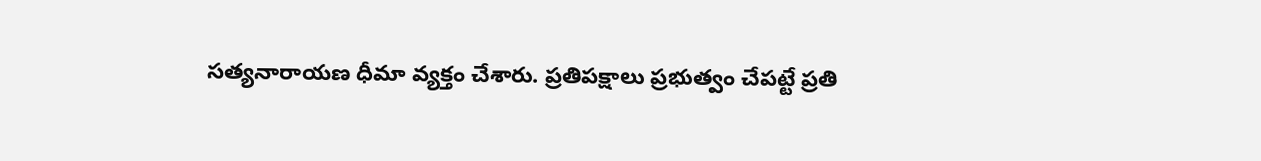సత్యనారాయణ ధీమా వ్యక్తం చేశారు. ప్రతిపక్షాలు ప్రభుత్వం చేపట్టే ప్రతి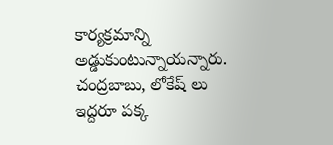కార్యక్రమాన్ని అడ్డుకుంటున్నాయన్నారు. చంద్రబాబు, లోకేష్ లు ఇద్దరూ పక్క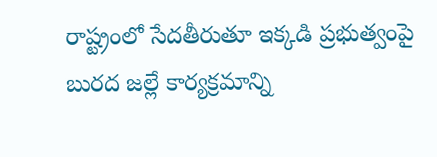రాష్ట్రంలో సేదతీరుతూ ఇక్కడి ప్రభుత్వంపై బురద జల్లే కార్యక్రమాన్ని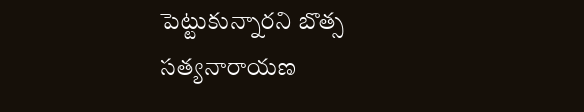పెట్టుకున్నారని బొత్స సత్యనారాయణ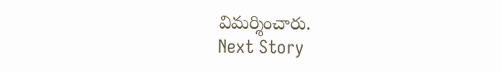విమర్శించారు.
Next Story